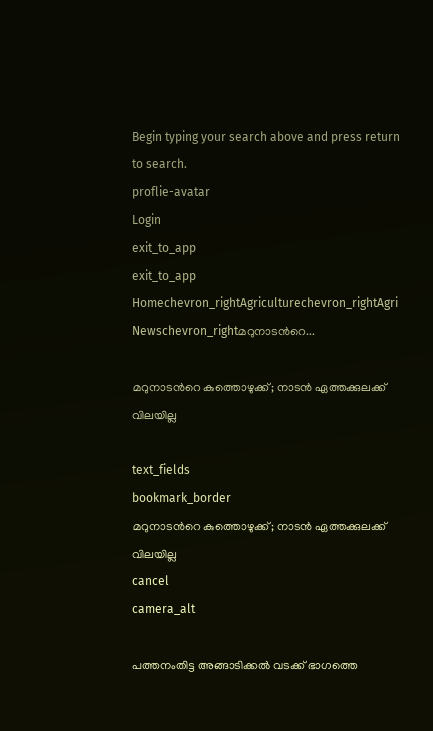Begin typing your search above and press return to search.
proflie-avatar
Login
exit_to_app
exit_to_app
Homechevron_rightAgriculturechevron_rightAgri Newschevron_rightമറുനാടന്‍റെ...

മറുനാടന്‍റെ കുത്തൊഴുക്ക്; നാടൻ ഏത്തക്കുലക്ക് വിലയില്ല

text_fields
bookmark_border
മറുനാടന്‍റെ കുത്തൊഴുക്ക്; നാടൻ ഏത്തക്കുലക്ക് വിലയില്ല
cancel
camera_alt

പത്തനംതിട്ട അങ്ങാടിക്കൽ വടക്ക് ഭാഗത്തെ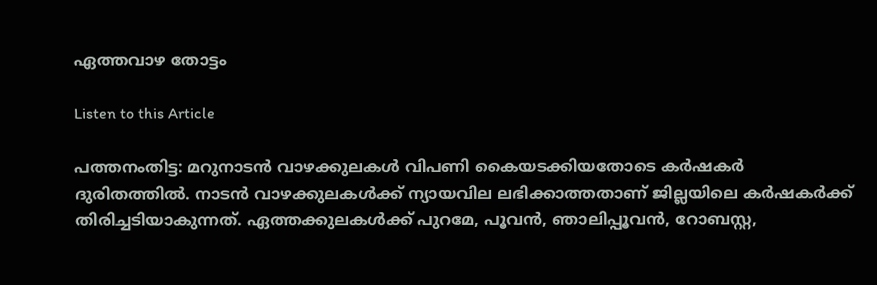ഏത്തവാഴ തോട്ടം

Listen to this Article

പത്തനംതിട്ട: മറുനാടൻ വാഴക്കുലകൾ വിപണി കൈയടക്കിയതോടെ കർഷകർ ദുരിതത്തിൽ. നാടൻ വാഴക്കുലകൾക്ക് ന്യായവില ലഭിക്കാത്തതാണ് ജില്ലയിലെ കർഷകർക്ക് തിരിച്ചടിയാകുന്നത്. ഏത്തക്കുലകൾക്ക് പുറമേ, പൂവൻ, ഞാലിപ്പൂവൻ, റോബസ്റ്റ,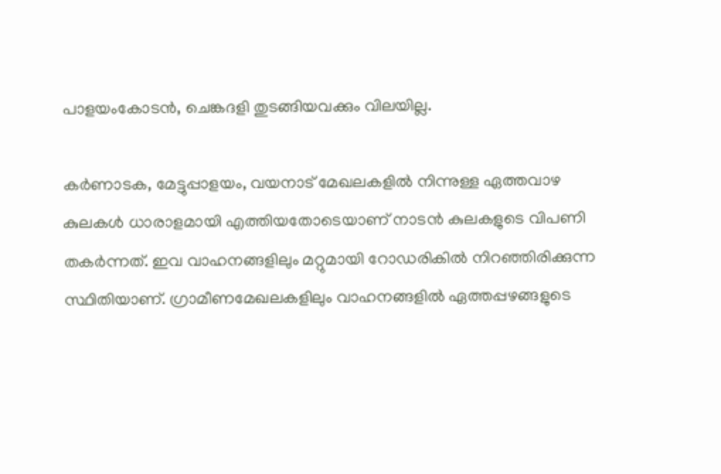പാളയംകോടൻ, ചെങ്കദളി തുടങ്ങിയവക്കും വിലയില്ല.

കർണാടക, മേട്ടുപ്പാളയം, വയനാട് മേഖലകളിൽ നിന്നുള്ള ഏത്തവാഴ കുലകൾ ധാരാളമായി എത്തിയതോടെയാണ് നാടൻ കുലകളുടെ വിപണി തകർന്നത്. ഇവ വാഹനങ്ങളിലും മറ്റുമായി റോഡരികിൽ നിറഞ്ഞിരിക്കുന്ന സ്ഥിതിയാണ്. ഗ്രാമീണമേഖലകളിലും വാഹനങ്ങളിൽ ഏത്തപ്പഴങ്ങളുടെ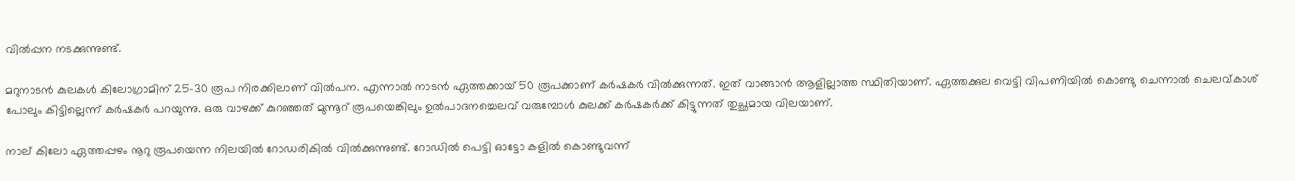വിൽപ്പന നടക്കുന്നുണ്ട്.

മറുനാടൻ കുലകൾ കിലോഗ്രാമിന് 25-30 രൂപ നിരക്കിലാണ് വിൽപന. എന്നാൽ നാടൻ ഏത്തക്കായ് 50 രൂപക്കാണ് കർഷകർ വിൽക്കുന്നത്. ഇത് വാങ്ങാൻ ആളില്ലാത്ത സ്ഥിതിയാണ്. ഏത്തക്കുല വെട്ടി വിപണിയിൽ കൊണ്ടു ചെന്നാൽ ചെലവ്കാശ് പോലും കിട്ടില്ലെന്ന് കർഷകർ പറയുന്നു. ഒരു വാഴക്ക് കുറഞ്ഞത് മുന്നൂറ് രൂപയെങ്കിലും ഉൽപാദനച്ചെലവ് വരുമ്പോൾ കുലക്ക് കർഷകർക്ക് കിട്ടുന്നത് തുച്ഛമായ വിലയാണ്.

നാല് കിലോ ഏത്തപ്പഴം നൂറു രൂപയെന്ന നിലയിൽ റോഡരികിൽ വിൽക്കുന്നുണ്ട്. റോഡിൽ പെട്ടി ഓട്ടോ കളിൽ കൊണ്ടുവന്ന്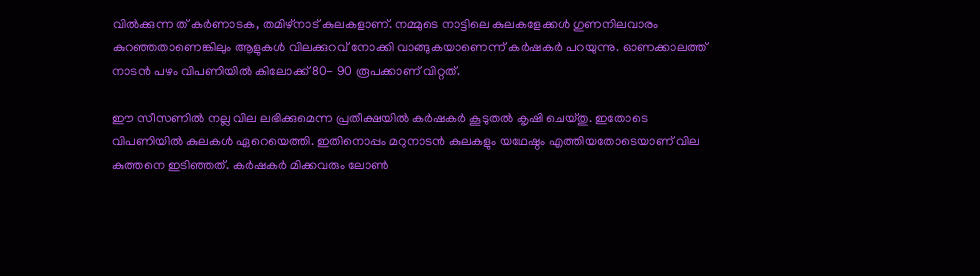വിൽക്കുന്ന ത് കർണാടക, തമിഴ്നാട് കുലകളാണ്. നമ്മുടെ നാട്ടിലെ കുലകളേക്കൾ ഗുണനിലവാരം കുറഞ്ഞതാണെങ്കിലും ആളുകൾ വിലക്കുറവ് നോക്കി വാങ്ങുകയാണെന്ന് കർഷകർ പറയുന്നു. ഓണക്കാലത്ത് നാടൻ പഴം വിപണിയിൽ കിലോക്ക് 80- 90 രൂപക്കാണ് വിറ്റത്.

ഈ സീസണിൽ നല്ല വില ലഭിക്കുമെന്ന പ്രതീക്ഷയിൽ കർഷകർ കൂടുതൽ കൃഷി ചെയ്തു. ഇതോടെ വിപണിയിൽ കുലകൾ ഏറെയെത്തി. ഇതിനൊപ്പം മറുനാടൻ കുലകളും യഥേഷ്ഠം എത്തിയതോടെയാണ് വില കുത്തനെ ഇടിഞ്ഞത്. കർഷകർ മിക്കവരും ലോൺ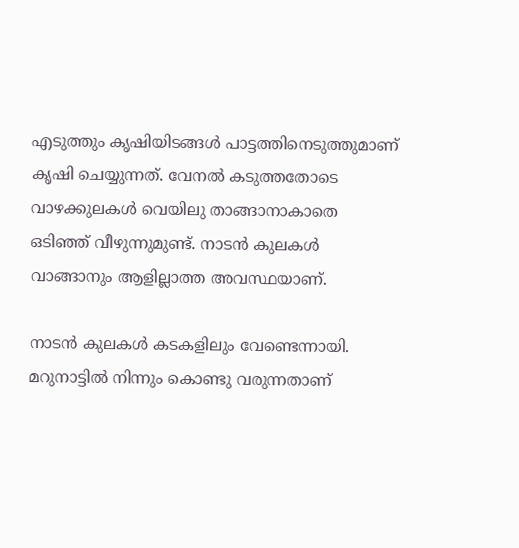എടുത്തും കൃഷിയിടങ്ങൾ പാട്ടത്തിനെടുത്തുമാണ് കൃഷി ചെയ്യുന്നത്. വേനൽ കടുത്തതോടെ വാഴക്കുലകൾ വെയിലു താങ്ങാനാകാതെ ഒടിഞ്ഞ് വീഴുന്നുമുണ്ട്. നാടൻ കുലകൾ വാങ്ങാനും ആളില്ലാത്ത അവസ്ഥയാണ്.

നാടൻ കുലകൾ കടകളിലും വേണ്ടെന്നായി. മറുനാട്ടിൽ നിന്നും കൊണ്ടു വരുന്നതാണ്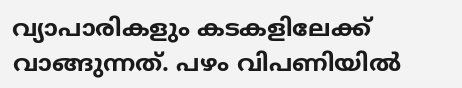വ്യാപാരികളും കടകളിലേക്ക് വാങ്ങുന്നത്. പഴം വിപണിയിൽ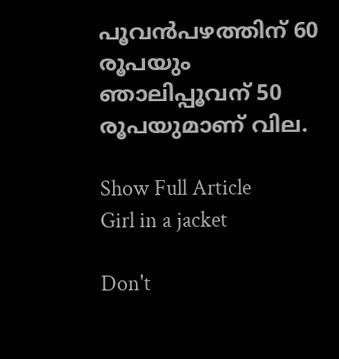പൂവൻപഴത്തിന് 60 രൂപയും ഞാലിപ്പൂവന് 50 രൂപയുമാണ് വില.

Show Full Article
Girl in a jacket

Don't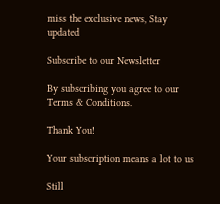miss the exclusive news, Stay updated

Subscribe to our Newsletter

By subscribing you agree to our Terms & Conditions.

Thank You!

Your subscription means a lot to us

Still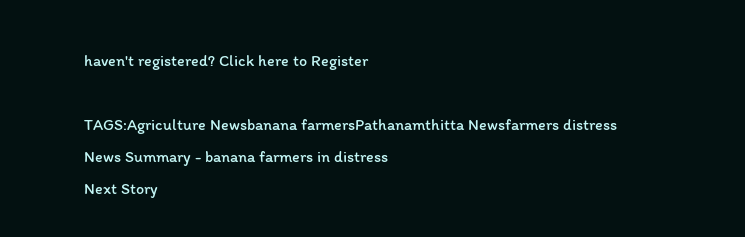haven't registered? Click here to Register

TAGS:Agriculture Newsbanana farmersPathanamthitta Newsfarmers distress
News Summary - banana farmers in distress
Next Story